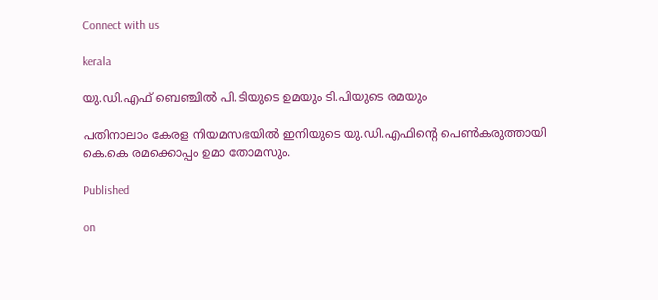Connect with us

kerala

യു.ഡി.എഫ് ബെഞ്ചില്‍ പി.ടിയുടെ ഉമയും ടി.പിയുടെ രമയും

പതിനാലാം കേരള നിയമസഭയില്‍ ഇനിയുടെ യു.ഡി.എഫിന്റെ പെണ്‍കരുത്തായി കെ.കെ രമക്കൊപ്പം ഉമാ തോമസും.

Published

on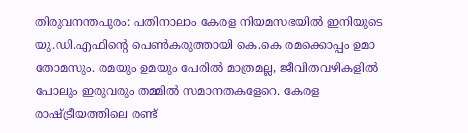തിരുവനന്തപുരം: പതിനാലാം കേരള നിയമസഭയില്‍ ഇനിയുടെ യു.ഡി.എഫിന്റെ പെണ്‍കരുത്തായി കെ.കെ രമക്കൊപ്പം ഉമാ തോമസും. രമയും ഉമയും പേരില്‍ മാത്രമല്ല, ജീവിതവഴികളില്‍ പോലും ഇരുവരും തമ്മില്‍ സമാനതകളേറെ. കേരള രാഷ്ട്രീയത്തിലെ രണ്ട്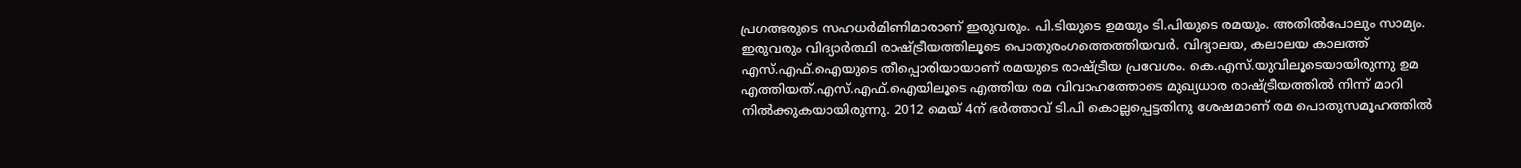പ്രഗത്ഭരുടെ സഹധര്‍മിണിമാരാണ് ഇരുവരും. പി.ടിയുടെ ഉമയും ടി.പിയുടെ രമയും. അതില്‍പോലും സാമ്യം. ഇരുവരും വിദ്യാര്‍ത്ഥി രാഷ്ട്രീയത്തിലൂടെ പൊതുരംഗത്തെത്തിയവര്‍. വിദ്യാലയ, കലാലയ കാലത്ത് എസ്.എഫ്.ഐയുടെ തീപ്പൊരിയായാണ് രമയുടെ രാഷ്ട്രീയ പ്രവേശം. കെ.എസ്.യുവിലൂടെയായിരുന്നു ഉമ എത്തിയത്.എസ്.എഫ്.ഐയിലൂടെ എത്തിയ രമ വിവാഹത്തോടെ മുഖ്യധാര രാഷ്ട്രീയത്തില്‍ നിന്ന് മാറി നില്‍ക്കുകയായിരുന്നു. 2012 മെയ് 4ന് ഭര്‍ത്താവ് ടി.പി കൊല്ലപ്പെട്ടതിനു ശേഷമാണ് രമ പൊതുസമൂഹത്തില്‍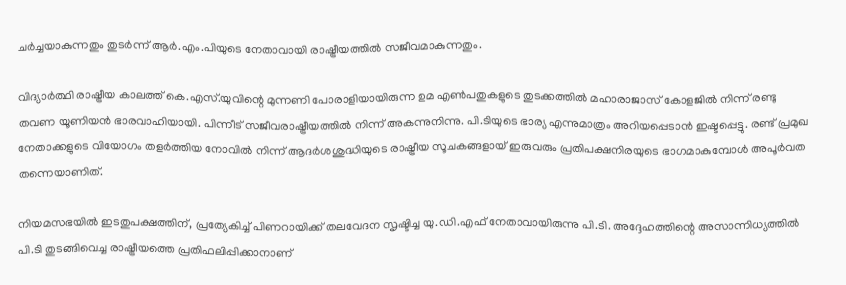ചര്‍ച്ചയാകുന്നതും തുടര്‍ന്ന് ആര്‍.എം.പിയുടെ നേതാവായി രാഷ്ട്രീയത്തില്‍ സജീവമാകുന്നതും.

വിദ്യാര്‍ത്ഥി രാഷ്ട്രീയ കാലത്ത് കെ.എസ്.യുവിന്റെ മുന്നണി പോരാളിയായിരുന്ന ഉമ എണ്‍പതുകളുടെ തുടക്കത്തില്‍ മഹാരാജാസ് കോളജില്‍ നിന്ന് രണ്ടു തവണ യൂണിയന്‍ ഭാരവാഹിയായി. പിന്നീട് സജീവരാഷ്ട്രീയത്തില്‍ നിന്ന് അകന്നുനിന്നു. പി.ടിയുടെ ഭാര്യ എന്നുമാത്രം അറിയപ്പെടാന്‍ ഇഷ്ടപ്പെട്ടു. രണ്ട് പ്രമുഖ നേതാക്കളുടെ വിയോഗം തളര്‍ത്തിയ നോവില്‍ നിന്ന് ആദര്‍ശശുദ്ധിയുടെ രാഷ്ട്രീയ സൂചകങ്ങളായ് ഇരുവരും പ്രതിപക്ഷനിരയുടെ ഭാഗമാകുമ്പോള്‍ അപൂര്‍വത തന്നെയാണിത്.

നിയമസഭയില്‍ ഇടതുപക്ഷത്തിന്, പ്രത്യേകിച്ച് പിണറായിക്ക് തലവേദന സൃഷ്ടിച്ച യു.ഡി.എഫ് നേതാവായിരുന്നു പി.ടി. അദ്ദേഹത്തിന്റെ അസാന്നിധ്യത്തില്‍ പി.ടി തുടങ്ങിവെച്ച രാഷ്ട്രീയത്തെ പ്രതിഫലിപ്പിക്കാനാണ്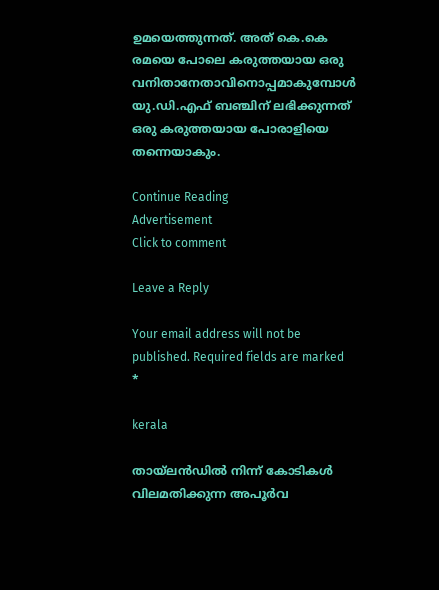ഉമയെത്തുന്നത്. അത് കെ.കെ രമയെ പോലെ കരുത്തയായ ഒരു വനിതാനേതാവിനൊപ്പമാകുമ്പോള്‍ യു.ഡി.എഫ് ബഞ്ചിന് ലഭിക്കുന്നത് ഒരു കരുത്തയായ പോരാളിയെ തന്നെയാകും.

Continue Reading
Advertisement
Click to comment

Leave a Reply

Your email address will not be published. Required fields are marked *

kerala

തായ്ലന്‍ഡില്‍ നിന്ന് കോടികള്‍ വിലമതിക്കുന്ന അപൂര്‍വ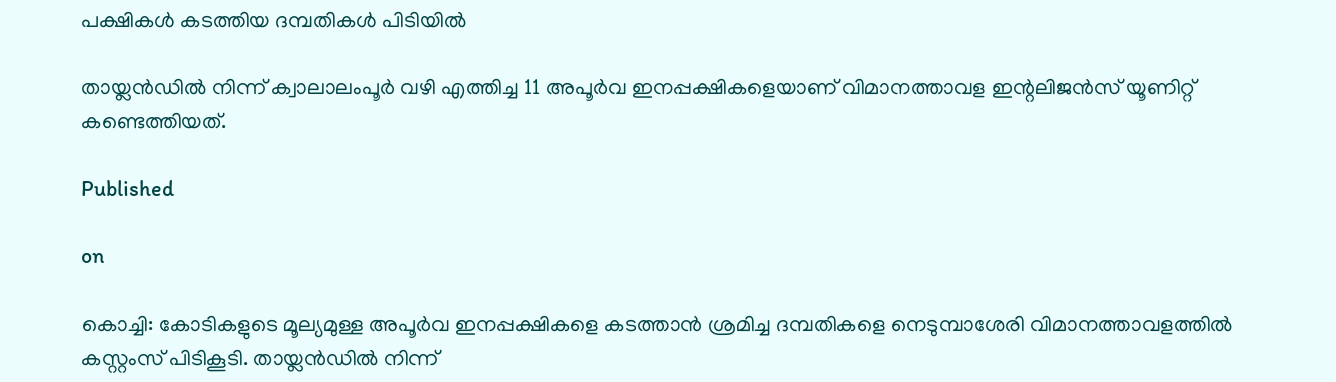പക്ഷികള്‍ കടത്തിയ ദമ്പതികള്‍ പിടിയില്‍

തായ്ലന്‍ഡില്‍ നിന്ന് ക്വാലാലംപൂര്‍ വഴി എത്തിച്ച 11 അപൂര്‍വ ഇനപ്പക്ഷികളെയാണ് വിമാനത്താവള ഇന്റലിജന്‍സ് യൂണിറ്റ് കണ്ടെത്തിയത്.

Published

on

കൊച്ചി: കോടികളുടെ മൂല്യമുള്ള അപൂര്‍വ ഇനപ്പക്ഷികളെ കടത്താന്‍ ശ്രമിച്ച ദമ്പതികളെ നെടുമ്പാശേരി വിമാനത്താവളത്തില്‍ കസ്റ്റംസ് പിടികൂടി. തായ്ലന്‍ഡില്‍ നിന്ന്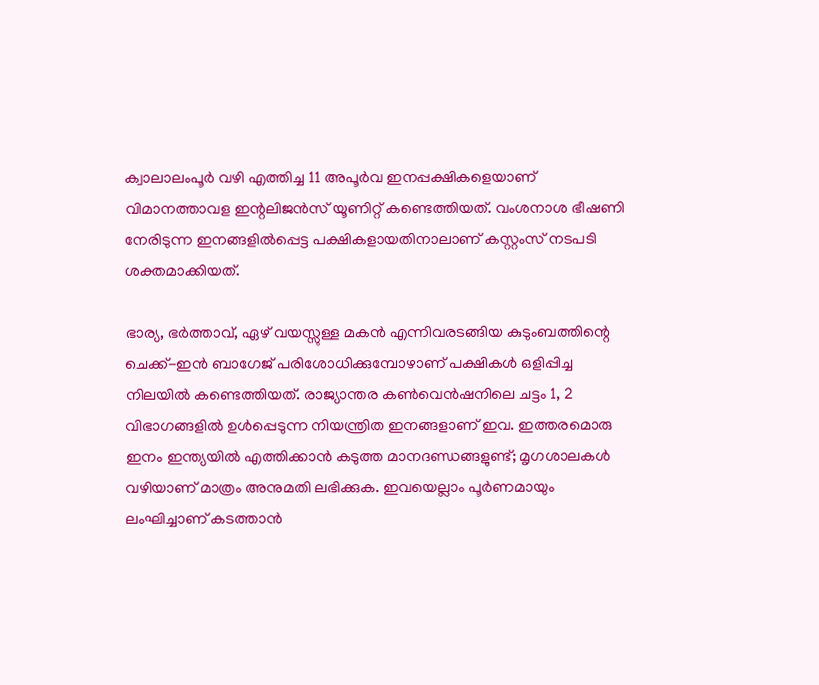ക്വാലാലംപൂര്‍ വഴി എത്തിച്ച 11 അപൂര്‍വ ഇനപ്പക്ഷികളെയാണ് വിമാനത്താവള ഇന്റലിജന്‍സ് യൂണിറ്റ് കണ്ടെത്തിയത്. വംശനാശ ഭീഷണി നേരിടുന്ന ഇനങ്ങളില്‍പ്പെട്ട പക്ഷികളായതിനാലാണ് കസ്റ്റംസ് നടപടി ശക്തമാക്കിയത്.

ഭാര്യ, ഭര്‍ത്താവ്, ഏഴ് വയസ്സുള്ള മകന്‍ എന്നിവരടങ്ങിയ കുടുംബത്തിന്റെ ചെക്ക്-ഇന്‍ ബാഗേജ് പരിശോധിക്കുമ്പോഴാണ് പക്ഷികള്‍ ഒളിപ്പിച്ച നിലയില്‍ കണ്ടെത്തിയത്. രാജ്യാന്തര കണ്‍വെന്‍ഷനിലെ ചട്ടം 1, 2 വിഭാഗങ്ങളില്‍ ഉള്‍പ്പെടുന്ന നിയന്ത്രിത ഇനങ്ങളാണ് ഇവ. ഇത്തരമൊരു ഇനം ഇന്ത്യയില്‍ എത്തിക്കാന്‍ കടുത്ത മാനദണ്ഡങ്ങളുണ്ട്; മൃഗശാലകള്‍ വഴിയാണ് മാത്രം അനുമതി ലഭിക്കുക. ഇവയെല്ലാം പൂര്‍ണമായും ലംഘിച്ചാണ് കടത്താന്‍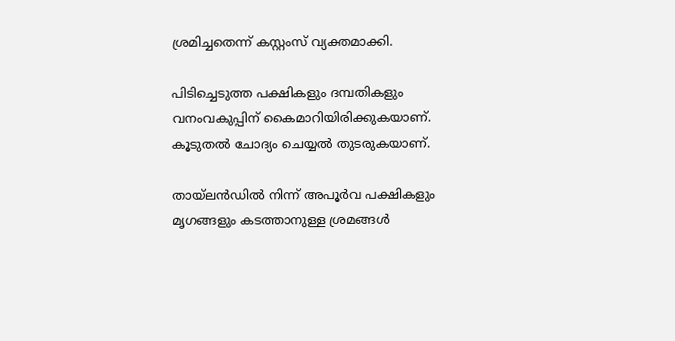ശ്രമിച്ചതെന്ന് കസ്റ്റംസ് വ്യക്തമാക്കി.

പിടിച്ചെടുത്ത പക്ഷികളും ദമ്പതികളും വനംവകുപ്പിന് കൈമാറിയിരിക്കുകയാണ്. കൂടുതല്‍ ചോദ്യം ചെയ്യല്‍ തുടരുകയാണ്.

തായ്ലന്‍ഡില്‍ നിന്ന് അപൂര്‍വ പക്ഷികളും മൃഗങ്ങളും കടത്താനുള്ള ശ്രമങ്ങള്‍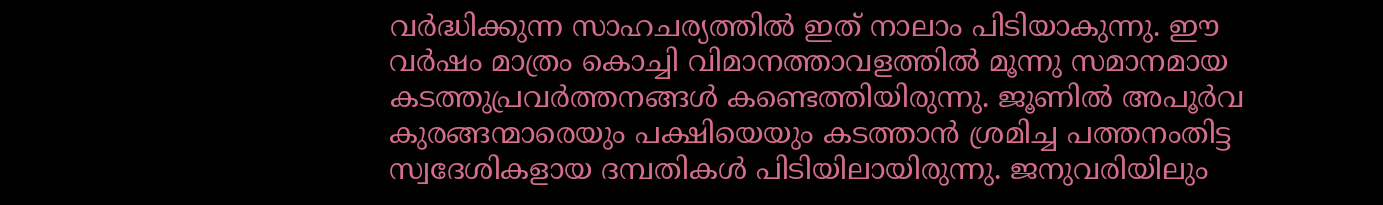വര്‍ദ്ധിക്കുന്ന സാഹചര്യത്തില്‍ ഇത് നാലാം പിടിയാകുന്നു. ഈ വര്‍ഷം മാത്രം കൊച്ചി വിമാനത്താവളത്തില്‍ മൂന്നു സമാനമായ കടത്തുപ്രവര്‍ത്തനങ്ങള്‍ കണ്ടെത്തിയിരുന്നു. ജൂണില്‍ അപൂര്‍വ കുരങ്ങന്മാരെയും പക്ഷിയെയും കടത്താന്‍ ശ്രമിച്ച പത്തനംതിട്ട സ്വദേശികളായ ദമ്പതികള്‍ പിടിയിലായിരുന്നു. ജനുവരിയിലും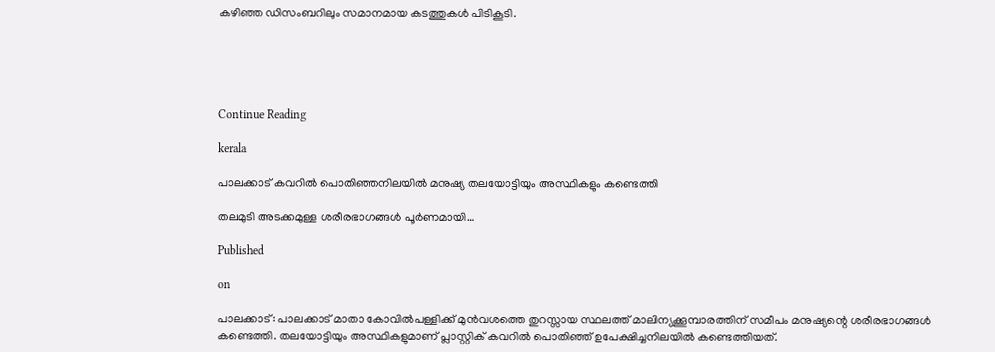കഴിഞ്ഞ ഡിസംബറിലും സമാനമായ കടത്തുകള്‍ പിടികൂടി.





Continue Reading

kerala

പാലക്കാട് കവറില്‍ പൊതിഞ്ഞനിലയില്‍ മനുഷ്യ തലയോട്ടിയും അസ്ഥികളും കണ്ടെത്തി

തലമുടി അടക്കമുള്ള ശരീരഭാഗങ്ങള്‍ പൂര്‍ണമായി…

Published

on

പാലക്കാട്: പാലക്കാട് മാതാ കോവില്‍പള്ളിക്ക് മുന്‍വശത്തെ തുറസ്സായ സ്ഥലത്ത് മാലിന്യക്കൂമ്പാരത്തിന് സമീപം മനുഷ്യന്റെ ശരീരഭാഗങ്ങള്‍ കണ്ടെത്തി. തലയോട്ടിയും അസ്ഥികളുമാണ് പ്ലാസ്റ്റിക് കവറില്‍ പൊതിഞ്ഞ് ഉപേക്ഷിച്ചനിലയില്‍ കണ്ടെത്തിയത്.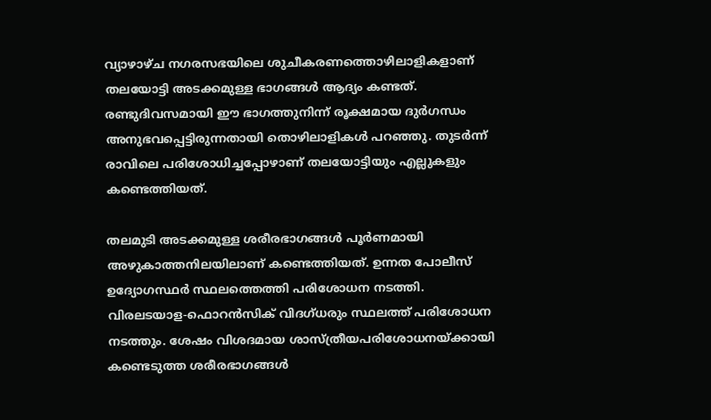വ്യാഴാഴ്ച നഗരസഭയിലെ ശുചീകരണത്തൊഴിലാളികളാണ് തലയോട്ടി അടക്കമുള്ള ഭാഗങ്ങള്‍ ആദ്യം കണ്ടത്. രണ്ടുദിവസമായി ഈ ഭാഗത്തുനിന്ന് രൂക്ഷമായ ദുര്‍ഗന്ധം അനുഭവപ്പെട്ടിരുന്നതായി തൊഴിലാളികള്‍ പറഞ്ഞു. തുടര്‍ന്ന് രാവിലെ പരിശോധിച്ചപ്പോഴാണ് തലയോട്ടിയും എല്ലുകളും കണ്ടെത്തിയത്.

തലമുടി അടക്കമുള്ള ശരീരഭാഗങ്ങള്‍ പൂര്‍ണമായി അഴുകാത്തനിലയിലാണ് കണ്ടെത്തിയത്. ഉന്നത പോലീസ് ഉദ്യോഗസ്ഥര്‍ സ്ഥലത്തെത്തി പരിശോധന നടത്തി. വിരലടയാള-ഫൊറന്‍സിക് വിദഗ്ധരും സ്ഥലത്ത് പരിശോധന നടത്തും. ശേഷം വിശദമായ ശാസ്ത്രീയപരിശോധനയ്ക്കായി കണ്ടെടുത്ത ശരീരഭാഗങ്ങള്‍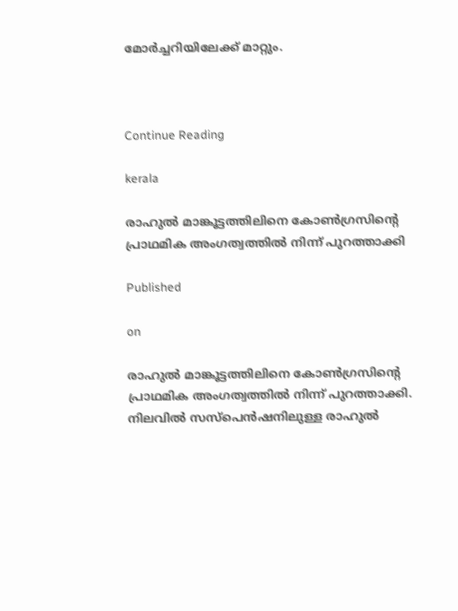മോര്‍ച്ചറിയിലേക്ക് മാറ്റും.



Continue Reading

kerala

രാഹുല്‍ മാങ്കൂട്ടത്തിലിനെ കോണ്‍ഗ്രസിന്റെ പ്രാഥമിക അംഗത്വത്തില്‍ നിന്ന് പുറത്താക്കി

Published

on

രാഹുല്‍ മാങ്കൂട്ടത്തിലിനെ കോണ്‍ഗ്രസിന്റെ പ്രാഥമിക അംഗത്വത്തില്‍ നിന്ന് പുറത്താക്കി. നിലവില്‍ സസ്‌പെന്‍ഷനിലുള്ള രാഹുല്‍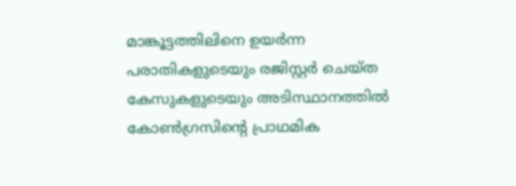മാങ്കൂട്ടത്തിലിനെ ഉയര്‍ന്ന പരാതികളുടെയും രജിസ്റ്റര്‍ ചെയ്ത കേസുകളുടെയും അടിസ്ഥാനത്തില്‍ കോണ്‍ഗ്രസിന്റെ പ്രാഥമിക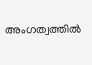അംഗത്വത്തില്‍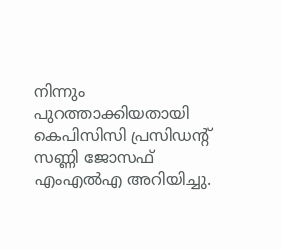നിന്നും പുറത്താക്കിയതായി കെപിസിസി പ്രസിഡന്റ് സണ്ണി ജോസഫ് എംഎല്‍എ അറിയിച്ചു.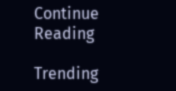Continue Reading

Trending